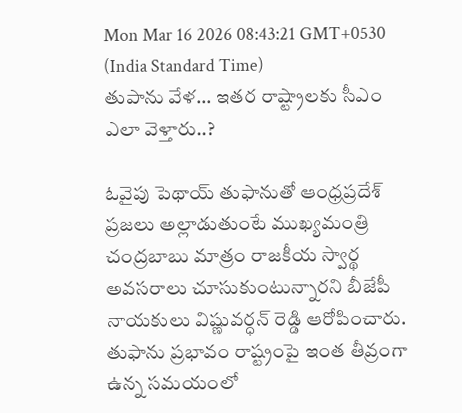Mon Mar 16 2026 08:43:21 GMT+0530 (India Standard Time)
తుపాను వేళ... ఇతర రాష్ట్రాలకు సీఎం ఎలా వెళ్తారు..?

ఓవైపు పెథాయ్ తుఫానుతో ఆంధ్రప్రదేశ్ ప్రజలు అల్లాడుతుంటే ముఖ్యమంత్రి చంద్రబాబు మాత్రం రాజకీయ స్వార్థ అవసరాలు చూసుకుంటున్నారని బీజేపీ నాయకులు విష్ణువర్ధన్ రెడ్డి ఆరోపించారు. తుఫాను ప్రభావం రాష్ట్రంపై ఇంత తీవ్రంగా ఉన్న సమయంలో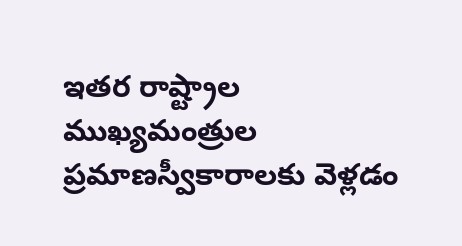ఇతర రాష్ట్రాల ముఖ్యమంత్రుల ప్రమాణస్వీకారాలకు వెళ్లడం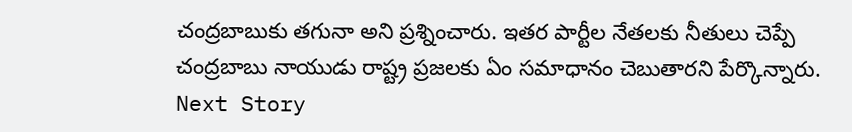చంద్రబాబుకు తగునా అని ప్రశ్నించారు. ఇతర పార్టీల నేతలకు నీతులు చెప్పే చంద్రబాబు నాయుడు రాష్ట్ర ప్రజలకు ఏం సమాధానం చెబుతారని పేర్కొన్నారు.
Next Story